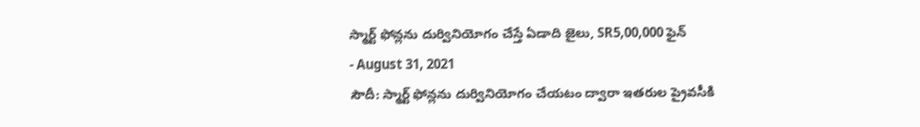స్మార్ట్ ఫోన్లను దుర్వినియోగం చేస్తే ఏడాది జైలు, SR5,00,000 ఫైన్
- August 31, 2021
సౌదీ: స్మార్ట్ ఫోన్లను దుర్వినియోగం చేయటం ద్వారా ఇతరుల ప్రైవసీకి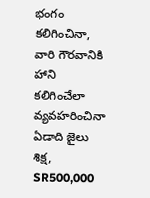భంగం కలిగించినా, వారి గౌరవానికి హాని కలిగించేలా వ్యవహరించినా ఏడాది జైలు శిక్ష, SR500,000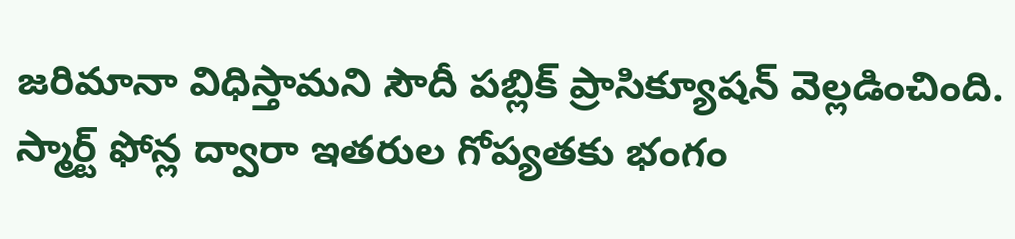జరిమానా విధిస్తామని సౌదీ పబ్లిక్ ప్రాసిక్యూషన్ వెల్లడించింది. స్మార్ట్ ఫోన్ల ద్వారా ఇతరుల గోప్యతకు భంగం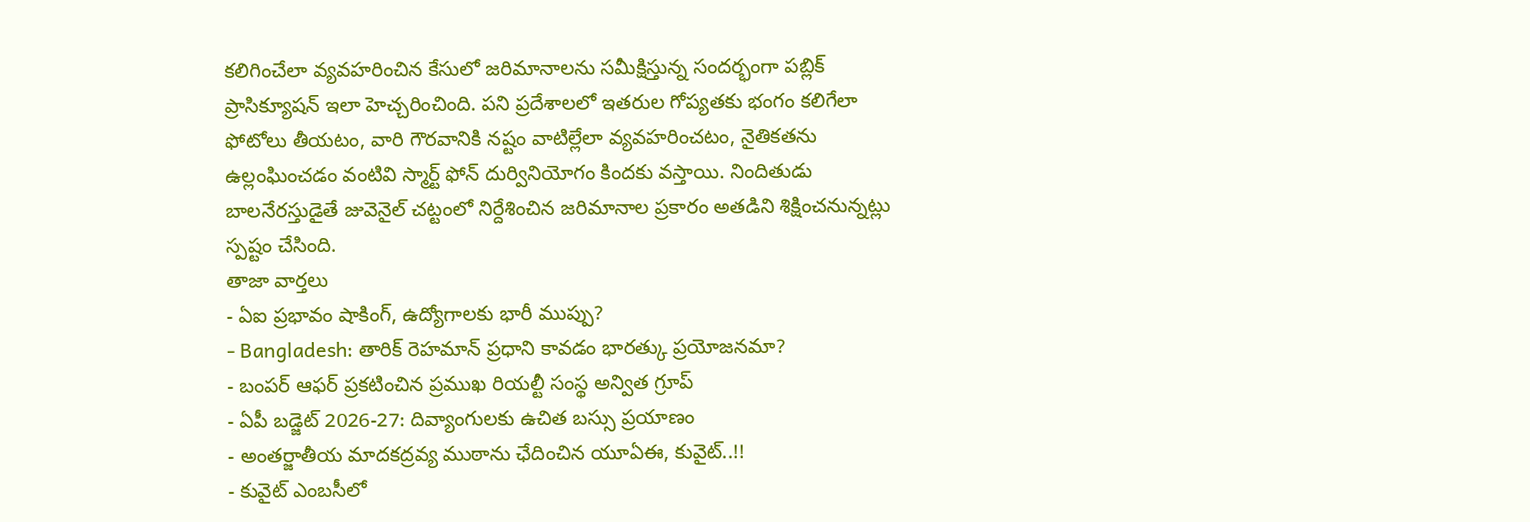కలిగించేలా వ్యవహరించిన కేసులో జరిమానాలను సమీక్షిస్తున్న సందర్భంగా పబ్లిక్ ప్రాసిక్యూషన్ ఇలా హెచ్చరించింది. పని ప్రదేశాలలో ఇతరుల గోప్యతకు భంగం కలిగేలా ఫోటోలు తీయటం, వారి గౌరవానికి నష్టం వాటిల్లేలా వ్యవహరించటం, నైతికతను ఉల్లంఘించడం వంటివి స్మార్ట్ ఫోన్ దుర్వినియోగం కిందకు వస్తాయి. నిందితుడు బాలనేరస్తుడైతే జువెనైల్ చట్టంలో నిర్దేశించిన జరిమానాల ప్రకారం అతడిని శిక్షించనున్నట్లు స్పష్టం చేసింది.
తాజా వార్తలు
- ఏఐ ప్రభావం షాకింగ్, ఉద్యోగాలకు భారీ ముప్పు?
- Bangladesh: తారిక్ రెహమాన్ ప్రధాని కావడం భారత్కు ప్రయోజనమా?
- బంపర్ ఆఫర్ ప్రకటించిన ప్రముఖ రియల్టీ సంస్థ అన్విత గ్రూప్
- ఏపీ బడ్జెట్ 2026-27: దివ్యాంగులకు ఉచిత బస్సు ప్రయాణం
- అంతర్జాతీయ మాదకద్రవ్య ముఠాను ఛేదించిన యూఏఈ, కువైట్..!!
- కువైట్ ఎంబసీలో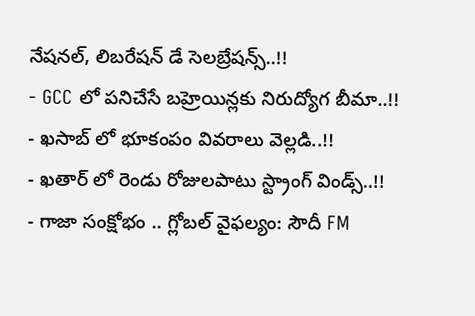నేషనల్, లిబరేషన్ డే సెలబ్రేషన్స్..!!
- GCC లో పనిచేసే బహ్రెయిన్లకు నిరుద్యోగ బీమా..!!
- ఖసాబ్ లో భూకంపం వివరాలు వెల్లడి..!!
- ఖతార్ లో రెండు రోజులపాటు స్ట్రాంగ్ విండ్స్..!!
- గాజా సంక్షోభం .. గ్లోబల్ వైఫల్యం: సౌదీ FM